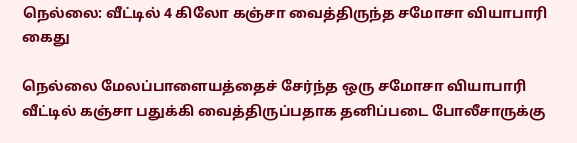நெல்லை: வீட்டில் 4 கிலோ கஞ்சா வைத்திருந்த சமோசா வியாபாரி கைது

நெல்லை மேலப்பாளையத்தைச் சேர்ந்த ஒரு சமோசா வியாபாரி வீட்டில் கஞ்சா பதுக்கி வைத்திருப்பதாக தனிப்படை போலீசாருக்கு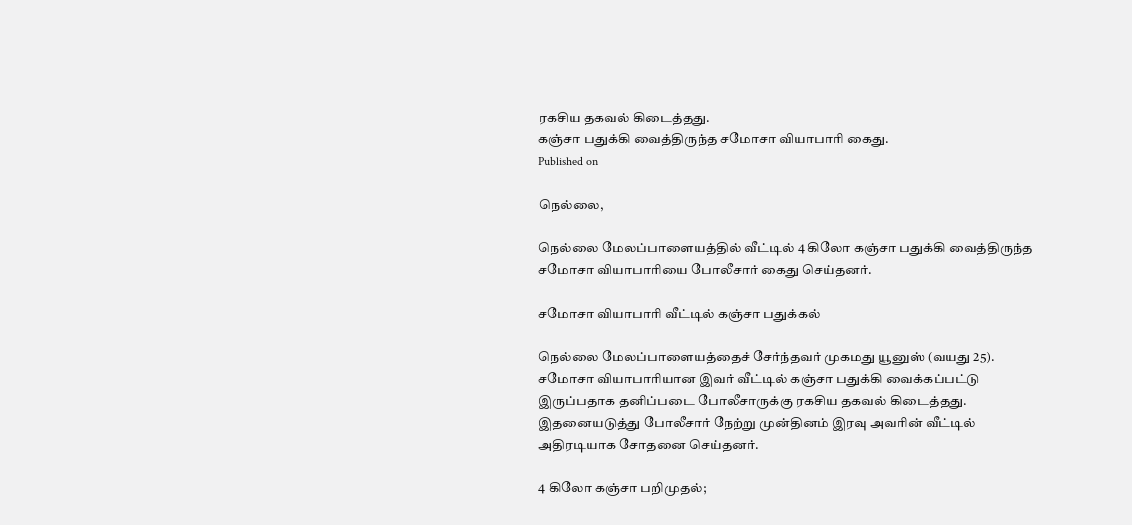ரகசிய தகவல் கிடைத்தது.
கஞ்சா பதுக்கி வைத்திருந்த சமோசா வியாபாரி கைது.
Published on

நெல்லை,

நெல்லை மேலப்பாளையத்தில் வீட்டில் 4 கிலோ கஞ்சா பதுக்கி வைத்திருந்த சமோசா வியாபாரியை போலீசார் கைது செய்தனர்.

சமோசா வியாபாரி வீட்டில் கஞ்சா பதுக்கல்

நெல்லை மேலப்பாளையத்தைச் சேர்ந்தவர் முகமது யூனுஸ் (வயது 25). சமோசா வியாபாரியான இவர் வீட்டில் கஞ்சா பதுக்கி வைக்கப்பட்டு இருப்பதாக தனிப்படை போலீசாருக்கு ரகசிய தகவல் கிடைத்தது. இதனையடுத்து போலீசார் நேற்று முன்தினம் இரவு அவரின் வீட்டில் அதிரடியாக சோதனை செய்தனர்.

4 கிலோ கஞ்சா பறிமுதல்;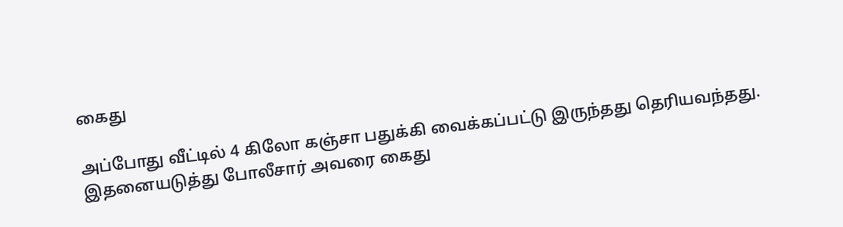கைது

அப்போது வீட்டில் 4 கிலோ கஞ்சா பதுக்கி வைக்கப்பட்டு இருந்தது தெரியவந்தது. இதனையடுத்து போலீசார் அவரை கைது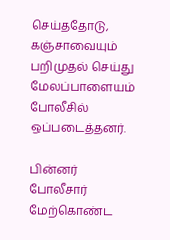செய்ததோடு, கஞ்சாவையும் பறிமுதல் செய்து மேலப்பாளையம் போலீசில் ஒப்படைத்தனர்.

பின்னர் போலீசார் மேற்கொண்ட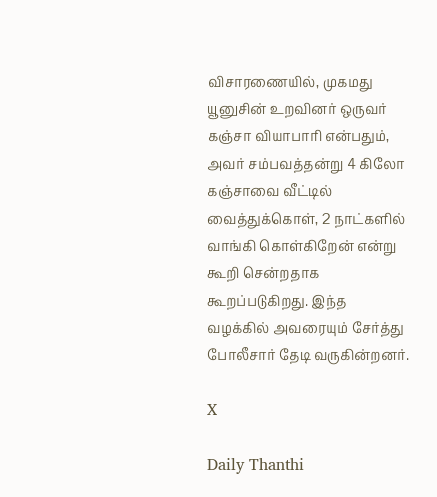விசாரணையில், முகமது யூனுசின் உறவினர் ஒருவர் கஞ்சா வியாபாரி என்பதும், அவர் சம்பவத்தன்று 4 கிலோ கஞ்சாவை வீட்டில் வைத்துக்கொள், 2 நாட்களில் வாங்கி கொள்கிறேன் என்று கூறி சென்றதாக கூறப்படுகிறது. இந்த வழக்கில் அவரையும் சேர்த்து போலீசார் தேடி வருகின்றனர்.

X

Daily Thanthi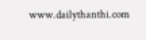www.dailythanthi.com